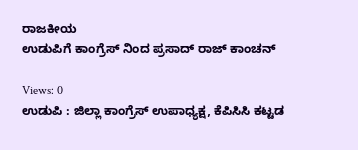ರಾಜಕೀಯ
ಉಡುಪಿಗೆ ಕಾಂಗ್ರೆಸ್ ನಿಂದ ಪ್ರಸಾದ್ ರಾಜ್ ಕಾಂಚನ್

Views: 0
ಉಡುಪಿ : ಜಿಲ್ಲಾ ಕಾಂಗ್ರೆಸ್ ಉಪಾಧ್ಯಕ್ಷ, ಕೆಪಿಸಿಸಿ ಕಟ್ಟಡ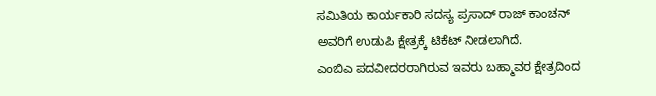ಸಮಿತಿಯ ಕಾರ್ಯಕಾರಿ ಸದಸ್ಯ ಪ್ರಸಾದ್ ರಾಜ್ ಕಾಂಚನ್ ಅವರಿಗೆ ಉಡುಪಿ ಕ್ಷೇತ್ರಕ್ಕೆ ಟಿಕೆಟ್ ನೀಡಲಾಗಿದೆ.
ಎಂಬಿಎ ಪದವೀದರರಾಗಿರುವ ಇವರು ಬಹ್ಮಾವರ ಕ್ಷೇತ್ರದಿಂದ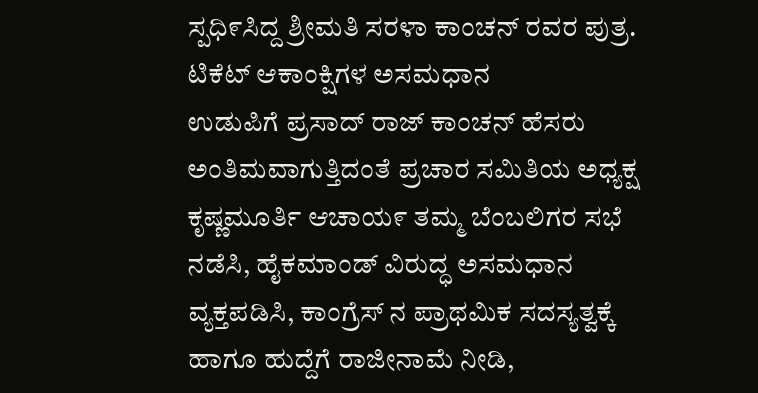ಸ್ಪಧಿ೯ಸಿದ್ದ ಶ್ರೀಮತಿ ಸರಳಾ ಕಾಂಚನ್ ರವರ ಪುತ್ರ.
ಟಿಕೆಟ್ ಆಕಾಂಕ್ಷಿಗಳ ಅಸಮಧಾನ
ಉಡುಪಿಗೆ ಪ್ರಸಾದ್ ರಾಜ್ ಕಾಂಚನ್ ಹೆಸರು ಅಂತಿಮವಾಗುತ್ತಿದಂತೆ ಪ್ರಚಾರ ಸಮಿತಿಯ ಅಧ್ಯಕ್ಷ ಕೃಷ್ಣಮೂರ್ತಿ ಆಚಾಯ೯ ತಮ್ಮ ಬೆಂಬಲಿಗರ ಸಭೆ ನಡೆಸಿ, ಹೈಕಮಾಂಡ್ ವಿರುದ್ಧ ಅಸಮಧಾನ ವ್ಯಕ್ತಪಡಿಸಿ, ಕಾಂಗ್ರೆಸ್ ನ ಪ್ರಾಥಮಿಕ ಸದಸ್ಯತ್ವಕ್ಕೆ ಹಾಗೂ ಹುದ್ದೆಗೆ ರಾಜೀನಾಮೆ ನೀಡಿ,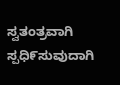ಸ್ವತಂತ್ರವಾಗಿ ಸ್ಪಧಿ೯ಸುವುದಾಗಿ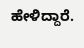ಹೇಳಿದ್ದಾರೆ.